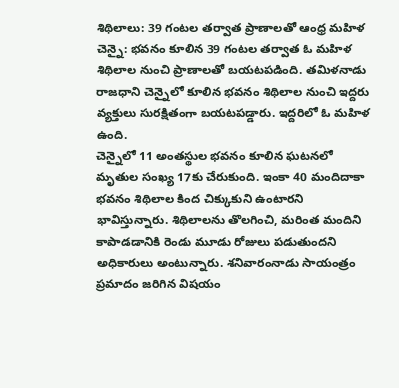శిథిలాలు: 39 గంటల తర్వాత ప్రాణాలతో ఆంధ్ర మహిళ
చెన్నై: భవనం కూలిన 39 గంటల తర్వాత ఓ మహిళ శిథిలాల నుంచి ప్రాణాలతో బయటపడింది. తమిళనాడు రాజధాని చెన్నైలో కూలిన భవనం శిథిలాల నుంచి ఇద్దరు వ్యక్తులు సురక్షితంగా బయటపడ్డారు. ఇద్దరిలో ఓ మహిళ ఉంది.
చెన్నైలో 11 అంతస్థుల భవనం కూలిన ఘటనలో మృతుల సంఖ్య 17కు చేరుకుంది. ఇంకా 40 మందిదాకా భవనం శిథిలాల కింద చిక్కుకుని ఉంటారని భావిస్తున్నారు. శిథిలాలను తొలగించి, మరింత మందిని కాపాడడానికి రెండు మూడు రోజులు పడుతుందని అధికారులు అంటున్నారు. శనివారంనాడు సాయంత్రం ప్రమాదం జరిగిన విషయం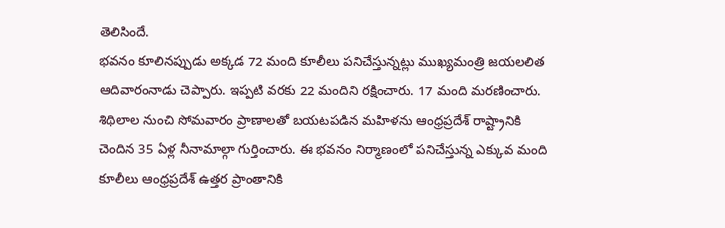తెలిసిందే.
భవనం కూలినప్పుడు అక్కడ 72 మంది కూలీలు పనిచేస్తున్నట్లు ముఖ్యమంత్రి జయలలిత ఆదివారంనాడు చెప్పారు. ఇప్పటి వరకు 22 మందిని రక్షించారు. 17 మంది మరణించారు. శిథిలాల నుంచి సోమవారం ప్రాణాలతో బయటపడిన మహిళను ఆంధ్రప్రదేశ్ రాష్ట్రానికి చెందిన 35 ఏళ్ల నీనామాల్గా గుర్తించారు. ఈ భవనం నిర్మాణంలో పనిచేస్తున్న ఎక్కువ మంది కూలీలు ఆంధ్రప్రదేశ్ ఉత్తర ప్రాంతానికి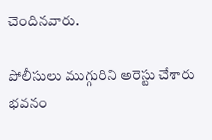చెందినవారు.

పోలీసులు ముగ్గురిని అరెస్టు చేశారు భవనం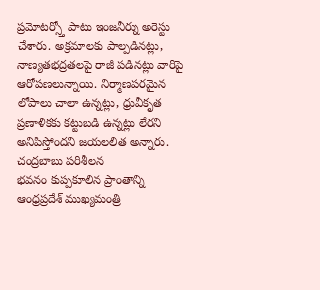ప్రమోటర్స్తో పాటు ఇంజనీర్ను అరెస్టు చేశారు. అక్రమాలకు పాల్పడినట్లు, నాణ్యతభద్రతలపై రాజీ పడినట్లు వారిపై ఆరోపణలున్నాయి. నిర్మాణపరమైన లోపాలు చాలా ఉన్నట్లు, ధ్రువీకృత ప్రణాళికకు కట్టుబడి ఉన్నట్లు లేరని అనిపిస్తోందని జయలలిత అన్నారు.
చంద్రబాబు పరిశీలన
భవనం కుప్పకూలిన ప్రాంతాన్ని ఆంధ్రప్రదేశ్ ముఖ్యమంత్రి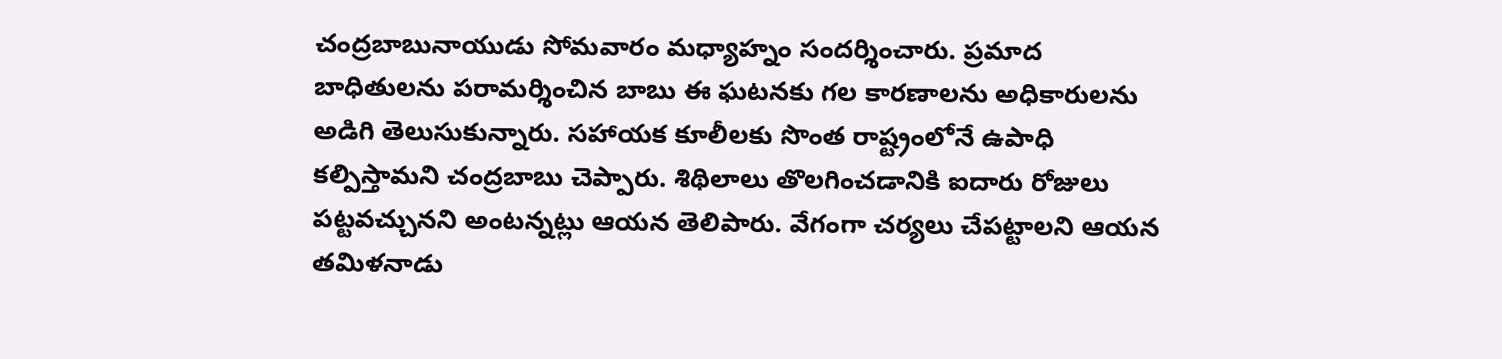చంద్రబాబునాయుడు సోమవారం మధ్యాహ్నం సందర్శించారు. ప్రమాద బాధితులను పరామర్శించిన బాబు ఈ ఘటనకు గల కారణాలను అధికారులను అడిగి తెలుసుకున్నారు. సహాయక కూలీలకు సొంత రాష్ట్రంలోనే ఉపాధి కల్పిస్తామని చంద్రబాబు చెప్పారు. శిథిలాలు తొలగించడానికి ఐదారు రోజులు పట్టవచ్చునని అంటన్నట్లు ఆయన తెలిపారు. వేగంగా చర్యలు చేపట్టాలని ఆయన తమిళనాడు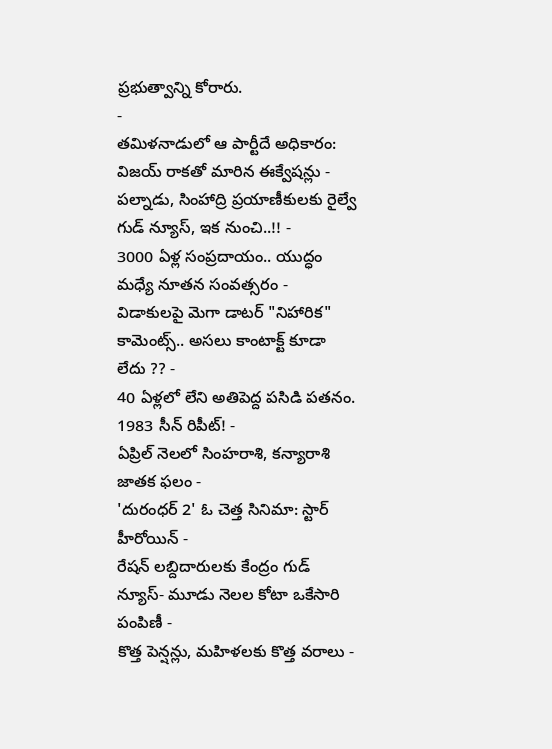ప్రభుత్వాన్ని కోరారు.
-
తమిళనాడులో ఆ పార్టీదే అధికారం: విజయ్ రాకతో మారిన ఈక్వేషన్లు -
పల్నాడు, సింహాద్రి ప్రయాణీకులకు రైల్వే గుడ్ న్యూస్, ఇక నుంచి..!! -
3000 ఏళ్ల సంప్రదాయం.. యుద్ధం మధ్యే నూతన సంవత్సరం -
విడాకులపై మెగా డాటర్ "నిహారిక" కామెంట్స్.. అసలు కాంటాక్ట్ కూడా లేదు ?? -
40 ఏళ్లలో లేని అతిపెద్ద పసిడి పతనం. 1983 సీన్ రిపీట్! -
ఏప్రిల్ నెలలో సింహరాశి, కన్యారాశి జాతక ఫలం -
'దురంధర్ 2' ఓ చెత్త సినిమా: స్టార్ హీరోయిన్ -
రేషన్ లబ్దిదారులకు కేంద్రం గుడ్ న్యూస్- మూడు నెలల కోటా ఒకేసారి పంపిణీ -
కొత్త పెన్షన్లు, మహిళలకు కొత్త వరాలు -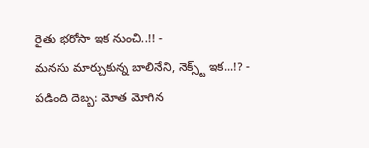రైతు భరోసా ఇక నుంచి..!! -
మనసు మార్చుకున్న బాలినేని, నెక్స్ట్ ఇక...!? -
పడింది దెబ్బ: మోత మోగిన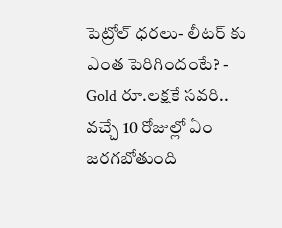పెట్రోల్ ధరలు- లీటర్ కు ఎంత పెరిగిందంటే? -
Gold రూ.లక్షకే సవరి.. వచ్చే 10 రోజుల్లో ఏం జరగబోతుంది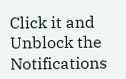Click it and Unblock the Notifications